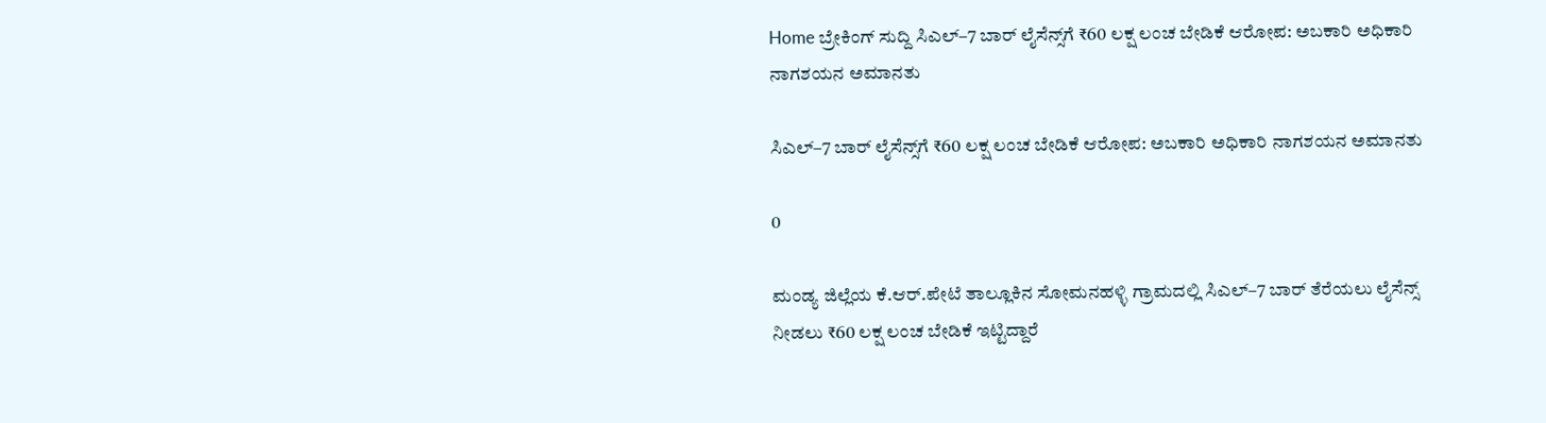Home ಬ್ರೇಕಿಂಗ್ ಸುದ್ದಿ ಸಿಎಲ್–7 ಬಾರ್ ಲೈಸೆನ್ಸ್‌ಗೆ ₹60 ಲಕ್ಷ ಲಂಚ ಬೇಡಿಕೆ ಆರೋಪ: ಅಬಕಾರಿ ಅಧಿಕಾರಿ ನಾಗಶಯನ ಅಮಾನತು

ಸಿಎಲ್–7 ಬಾರ್ ಲೈಸೆನ್ಸ್‌ಗೆ ₹60 ಲಕ್ಷ ಲಂಚ ಬೇಡಿಕೆ ಆರೋಪ: ಅಬಕಾರಿ ಅಧಿಕಾರಿ ನಾಗಶಯನ ಅಮಾನತು

0

ಮಂಡ್ಯ ಜಿಲ್ಲೆಯ ಕೆ.ಆರ್.ಪೇಟೆ ತಾಲ್ಲೂಕಿನ ಸೋಮನಹಳ್ಳಿ ಗ್ರಾಮದಲ್ಲಿ ಸಿಎಲ್–7 ಬಾರ್ ತೆರೆಯಲು ಲೈಸೆನ್ಸ್ ನೀಡಲು ₹60 ಲಕ್ಷ ಲಂಚ ಬೇಡಿಕೆ ಇಟ್ಟಿದ್ದಾರೆ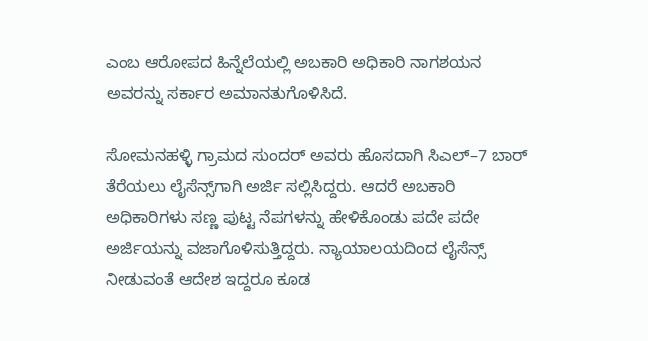ಎಂಬ ಆರೋಪದ ಹಿನ್ನೆಲೆಯಲ್ಲಿ ಅಬಕಾರಿ ಅಧಿಕಾರಿ ನಾಗಶಯನ ಅವರನ್ನು ಸರ್ಕಾರ ಅಮಾನತುಗೊಳಿಸಿದೆ.

ಸೋಮನಹಳ್ಳಿ ಗ್ರಾಮದ ಸುಂದರ್ ಅವರು ಹೊಸದಾಗಿ ಸಿಎಲ್–7 ಬಾರ್ ತೆರೆಯಲು ಲೈಸೆನ್ಸ್‌ಗಾಗಿ ಅರ್ಜಿ ಸಲ್ಲಿಸಿದ್ದರು. ಆದರೆ ಅಬಕಾರಿ ಅಧಿಕಾರಿಗಳು ಸಣ್ಣ ಪುಟ್ಟ ನೆಪಗಳನ್ನು ಹೇಳಿಕೊಂಡು ಪದೇ ಪದೇ ಅರ್ಜಿಯನ್ನು ವಜಾಗೊಳಿಸುತ್ತಿದ್ದರು. ನ್ಯಾಯಾಲಯದಿಂದ ಲೈಸೆನ್ಸ್ ನೀಡುವಂತೆ ಆದೇಶ ಇದ್ದರೂ ಕೂಡ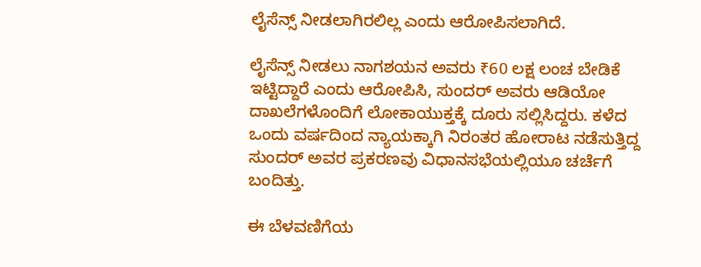ಲೈಸೆನ್ಸ್ ನೀಡಲಾಗಿರಲಿಲ್ಲ ಎಂದು ಆರೋಪಿಸಲಾಗಿದೆ.

ಲೈಸೆನ್ಸ್ ನೀಡಲು ನಾಗಶಯನ ಅವರು ₹60 ಲಕ್ಷ ಲಂಚ ಬೇಡಿಕೆ ಇಟ್ಟಿದ್ದಾರೆ ಎಂದು ಆರೋಪಿಸಿ, ಸುಂದರ್ ಅವರು ಆಡಿಯೋ ದಾಖಲೆಗಳೊಂದಿಗೆ ಲೋಕಾಯುಕ್ತಕ್ಕೆ ದೂರು ಸಲ್ಲಿಸಿದ್ದರು. ಕಳೆದ ಒಂದು ವರ್ಷದಿಂದ ನ್ಯಾಯಕ್ಕಾಗಿ ನಿರಂತರ ಹೋರಾಟ ನಡೆಸುತ್ತಿದ್ದ ಸುಂದರ್ ಅವರ ಪ್ರಕರಣವು ವಿಧಾನಸಭೆಯಲ್ಲಿಯೂ ಚರ್ಚೆಗೆ ಬಂದಿತ್ತು.

ಈ ಬೆಳವಣಿಗೆಯ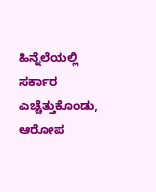ಹಿನ್ನೆಲೆಯಲ್ಲಿ ಸರ್ಕಾರ ಎಚ್ಚೆತ್ತುಕೊಂಡು, ಆರೋಪ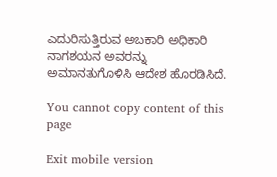ಎದುರಿಸುತ್ತಿರುವ ಅಬಕಾರಿ ಅಧಿಕಾರಿ ನಾಗಶಯನ ಅವರನ್ನು ಅಮಾನತುಗೊಳಿಸಿ ಆದೇಶ ಹೊರಡಿಸಿದೆ.

You cannot copy content of this page

Exit mobile version